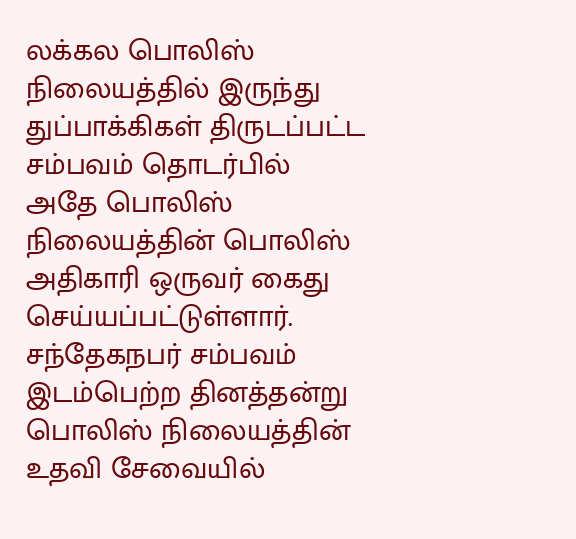லக்கல பொலிஸ் நிலையத்தில் இருந்து துப்பாக்கிகள் திருடப்பட்ட சம்பவம் தொடர்பில் அதே பொலிஸ் நிலையத்தின் பொலிஸ் அதிகாரி ஒருவர் கைது செய்யப்பட்டுள்ளார்.
சந்தேகநபர் சம்பவம் இடம்பெற்ற தினத்தன்று பொலிஸ் நிலையத்தின் உதவி சேவையில்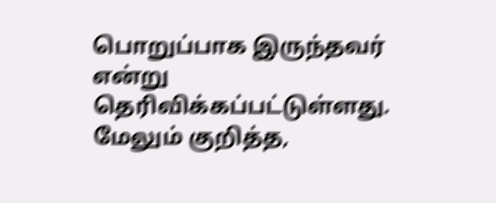பொறுப்பாக இருந்தவர் என்று தெரிவிக்கப்பட்டுள்ளது.
மேலும் குறித்த,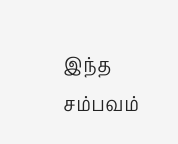இந்த சம்பவம்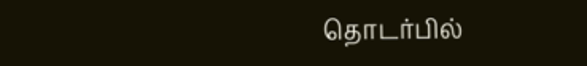தொடர்பில்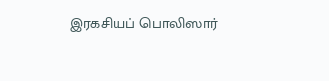இரகசியப் பொலிஸார்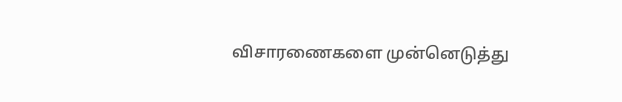விசாரணைகளை முன்னெடுத்து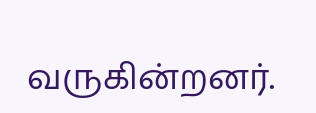வருகின்றனர்.